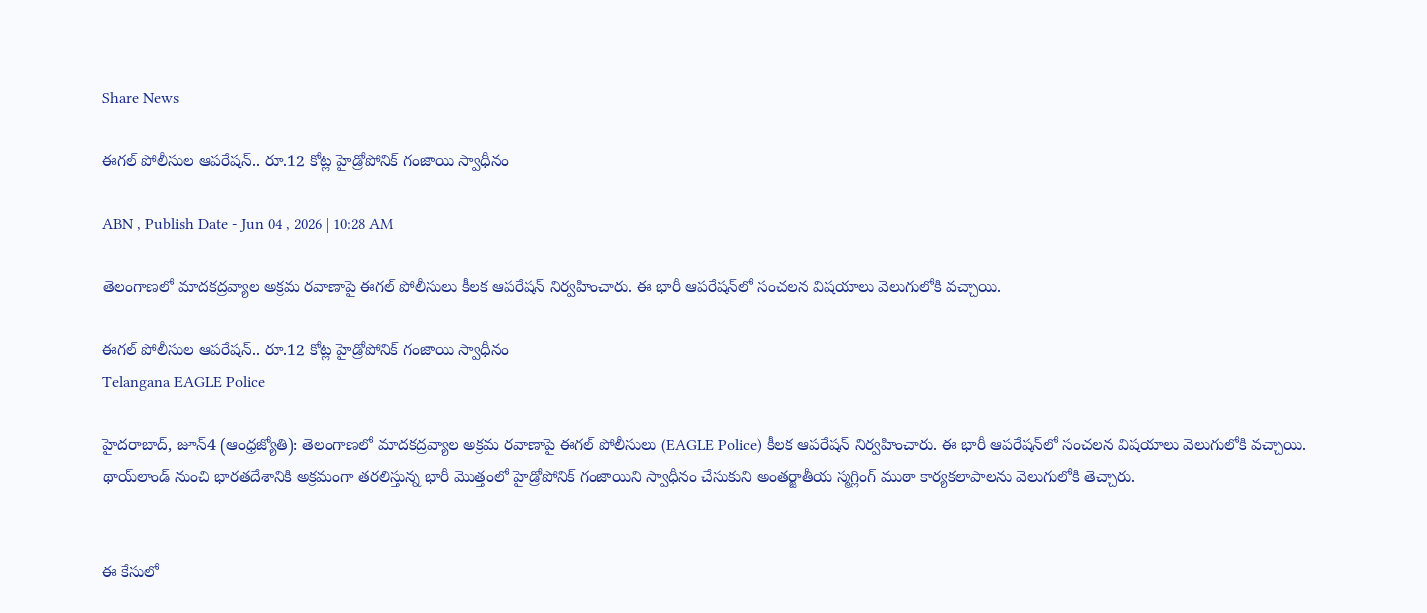Share News

ఈగల్ పోలీసుల ఆపరేషన్.. రూ.12 కోట్ల హైడ్రోపోనిక్ గంజాయి స్వాధీనం

ABN , Publish Date - Jun 04 , 2026 | 10:28 AM

తెలంగాణలో మాదకద్రవ్యాల అక్రమ రవాణాపై ఈగల్ పోలీసులు కీలక ఆపరేషన్ నిర్వహించారు. ఈ భారీ ఆపరేషన్‌లో సంచలన విషయాలు వెలుగులోకి వచ్చాయి.

ఈగల్ పోలీసుల ఆపరేషన్.. రూ.12 కోట్ల హైడ్రోపోనిక్ గంజాయి స్వాధీనం
Telangana EAGLE Police

హైదరాబాద్, జూన్4 (ఆంధ్రజ్యోతి): తెలంగాణలో మాదకద్రవ్యాల అక్రమ రవాణాపై ఈగల్ పోలీసులు (EAGLE Police) కీలక ఆపరేషన్ నిర్వహించారు. ఈ భారీ ఆపరేషన్‌లో సంచలన విషయాలు వెలుగులోకి వచ్చాయి. థాయ్‌లాండ్ నుంచి భారతదేశానికి అక్రమంగా తరలిస్తున్న భారీ మొత్తంలో హైడ్రోపోనిక్ గంజాయిని స్వాధీనం చేసుకుని అంతర్జాతీయ స్మగ్లింగ్ ముఠా కార్యకలాపాలను వెలుగులోకి తెచ్చారు.


ఈ కేసులో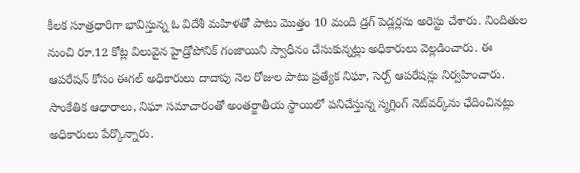కీలక సూత్రధారిగా భావిస్తున్న ఓ విదేశీ మహిళతో పాటు మొత్తం 10 మంది డ్రగ్ పెడ్లర్లను అరెస్టు చేశారు. నిందితుల నుంచి రూ.12 కోట్ల విలువైన హైడ్రోపోనిక్ గంజాయిని స్వాధీనం చేసుకున్నట్లు అధికారులు వెల్లడించారు. ఈ ఆపరేషన్ కోసం ఈగల్ అధికారులు దాదాపు నెల రోజుల పాటు ప్రత్యేక నిఘా, సెర్చ్ ఆపరేషన్లు నిర్వహించారు. సాంకేతిక ఆధారాలు, నిఘా సమాచారంతో అంతర్జాతీయ స్థాయిలో పనిచేస్తున్న స్మగ్లింగ్ నెట్‌వర్క్‌ను ఛేదించినట్లు అధికారులు పేర్కొన్నారు.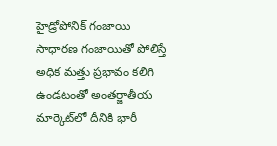హైడ్రోపోనిక్ గంజాయి సాధారణ గంజాయితో పోలిస్తే అధిక మత్తు ప్రభావం కలిగి ఉండటంతో అంతర్జాతీయ మార్కెట్‌లో దీనికి భారీ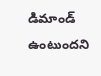డిమాండ్ ఉంటుందని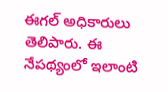ఈగల్ అధికారులు తెలిపారు. ఈ నేపథ్యంలో ఇలాంటి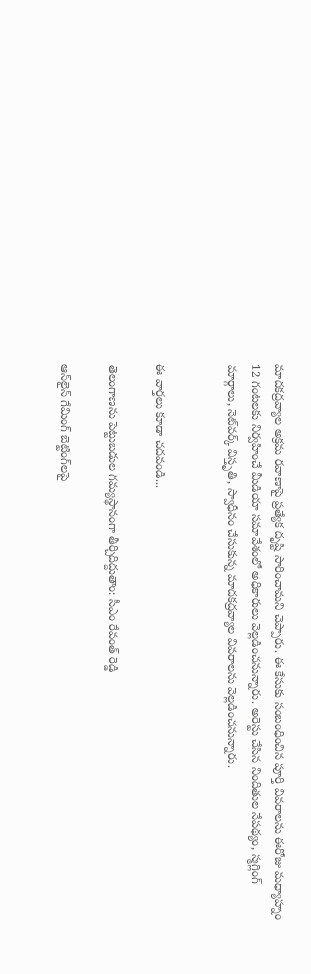మాదకద్రవ్యాల అక్రమ రవాణాపై ప్రత్యేక దృష్టి సారించామని చెప్పారు. ఈ కేసుకు సంబంధించిన పూర్తి వివరాలను ఈరోజు మధ్యాహ్నం 12 గంటలకు నిర్వహించే మీడియా సమావేశంలో అధికారులు వెల్లడించనున్నారు. అరెస్టు చేసిన నిందితుల నేపథ్యం, స్మగ్లింగ్ మార్గాలు, నెట్‌వర్క్ విస్తృతి, స్వాధీనం చేసుకున్న మాదకద్రవ్యాల వివరాలను వెల్లడించనున్నారు.


ఈ వార్తలు కూడా చదవండి...

తెలంగాణను పెట్టుబడుల గమ్యస్థానంగా తీర్చిదిద్దుతాం: సీఎం రేవంత్ రెడ్డి

ఆన్‌లైన్ గేమింగ్ బెట్టింగ్‌లపై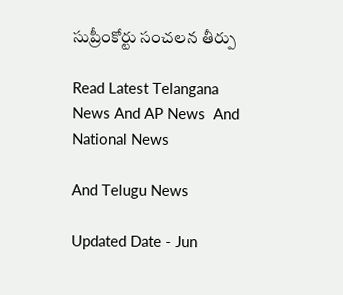సుప్రీంకోర్టు సంచలన తీర్పు

Read Latest Telangana News And AP News  And National News

And Telugu News

Updated Date - Jun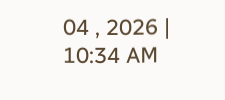04 , 2026 | 10:34 AM